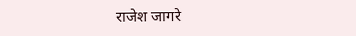राजेश जागरे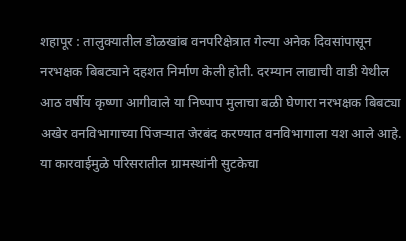शहापूर : तालुक्यातील डोळखांब वनपरिक्षेत्रात गेल्या अनेक दिवसांपासून नरभक्षक बिबट्याने दहशत निर्माण केली होती. दरम्यान लाद्याची वाडी येथील आठ वर्षीय कृष्णा आगीवाले या निष्पाप मुलाचा बळी घेणारा नरभक्षक बिबट्या अखेर वनविभागाच्या पिंजऱ्यात जेरबंद करण्यात वनविभागाला यश आले आहे. या कारवाईमुळे परिसरातील ग्रामस्थांनी सुटकेचा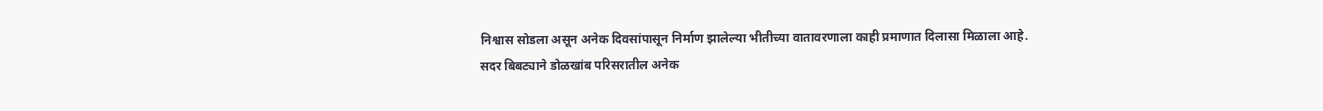निश्वास सोडला असून अनेक दिवसांपासून निर्माण झालेल्या भीतीच्या वातावरणाला काही प्रमाणात दिलासा मिळाला आहे.
सदर बिबट्याने डोळखांब परिसरातील अनेक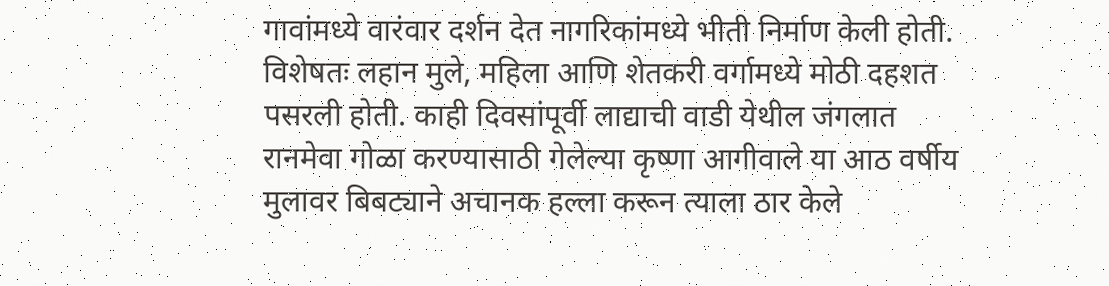गावांमध्ये वारंवार दर्शन देत नागरिकांमध्ये भीती निर्माण केली होती. विशेषतः लहान मुले, महिला आणि शेतकरी वर्गामध्ये मोठी दहशत पसरली होती. काही दिवसांपूर्वी लाद्याची वाडी येथील जंगलात रानमेवा गोळा करण्यासाठी गेलेल्या कृष्णा आगीवाले या आठ वर्षीय मुलावर बिबट्याने अचानक हल्ला करून त्याला ठार केले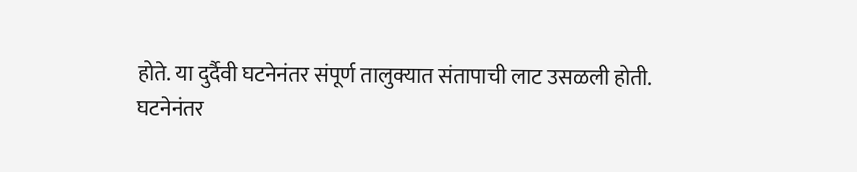होते. या दुर्दैवी घटनेनंतर संपूर्ण तालुक्यात संतापाची लाट उसळली होती.
घटनेनंतर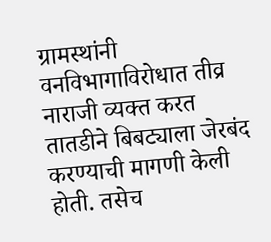ग्रामस्थांनी वनविभागाविरोधात तीव्र नाराजी व्यक्त करत तातडीने बिबट्याला जेरबंद करण्याची मागणी केली होती. तसेच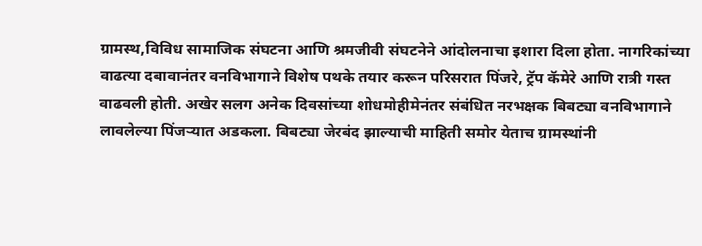ग्रामस्थ,विविध सामाजिक संघटना आणि श्रमजीवी संघटनेने आंदोलनाचा इशारा दिला होता. नागरिकांच्या वाढत्या दबावानंतर वनविभागाने विशेष पथके तयार करून परिसरात पिंजरे, ट्रॅप कॅमेरे आणि रात्री गस्त वाढवली होती. अखेर सलग अनेक दिवसांच्या शोधमोहीमेनंतर संबंधित नरभक्षक बिबट्या वनविभागाने लावलेल्या पिंजऱ्यात अडकला. बिबट्या जेरबंद झाल्याची माहिती समोर येताच ग्रामस्थांनी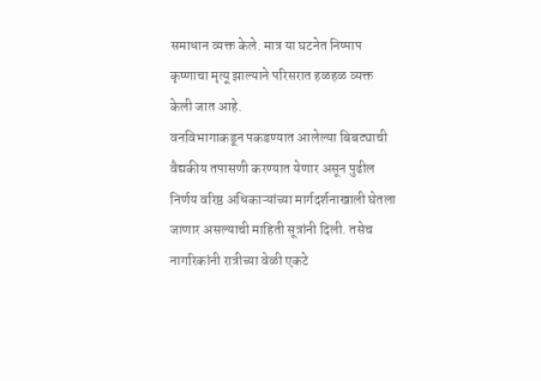समाधान व्यक्त केले. मात्र या घटनेत निष्पाप कृष्णाचा मृत्यू झाल्याने परिसरात हळहळ व्यक्त केली जात आहे.
वनविभागाकडून पकडण्यात आलेल्या बिबट्याची वैद्यकीय तपासणी करण्यात येणार असून पुढील निर्णय वरिष्ठ अधिकाऱ्यांच्या मार्गदर्शनाखाली घेतला जाणार असल्याची माहिती सूत्रांनी दिली. तसेच नागरिकांनी रात्रीच्या वेळी एकटे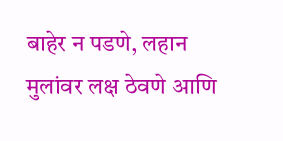बाहेर न पडणे, लहान मुलांवर लक्ष ठेवणे आणि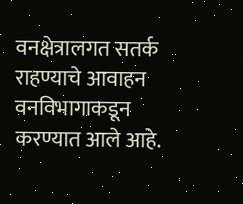वनक्षेत्रालगत सतर्क राहण्याचे आवाहन वनविभागाकडून करण्यात आले आहे.